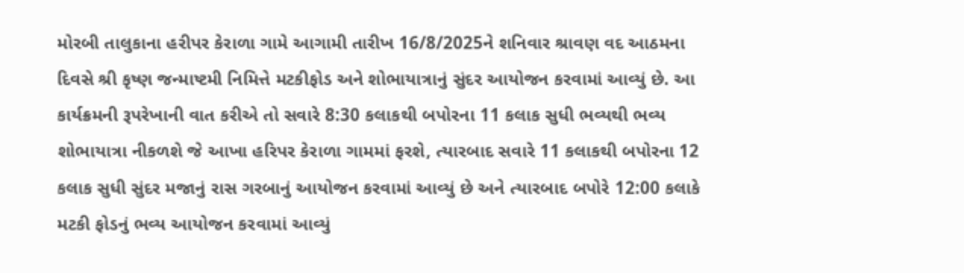મોરબી તાલુકાના હરીપર કેરાળા ગામે આગામી તારીખ 16/8/2025ને શનિવાર શ્રાવણ વદ આઠમના દિવસે શ્રી કૃષ્ણ જન્માષ્ટમી નિમિત્તે મટકીફોડ અને શોભાયાત્રાનું સુંદર આયોજન કરવામાં આવ્યું છે. આ કાર્યક્રમની રૂપરેખાની વાત કરીએ તો સવારે 8:30 કલાકથી બપોરના 11 કલાક સુધી ભવ્યથી ભવ્ય શોભાયાત્રા નીકળશે જે આખા હરિપર કેરાળા ગામમાં ફરશે, ત્યારબાદ સવારે 11 કલાકથી બપોરના 12 કલાક સુધી સુંદર મજાનું રાસ ગરબાનું આયોજન કરવામાં આવ્યું છે અને ત્યારબાદ બપોરે 12:00 કલાકે મટકી ફોડનું ભવ્ય આયોજન કરવામાં આવ્યું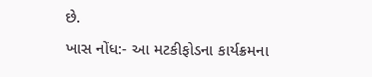છે.
ખાસ નોંધ:- આ મટકીફોડના કાર્યક્રમના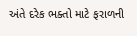અંતે દરેક ભક્તો માટે ફરાળની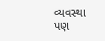વ્યવસ્થા પણ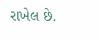રાખેલ છે.